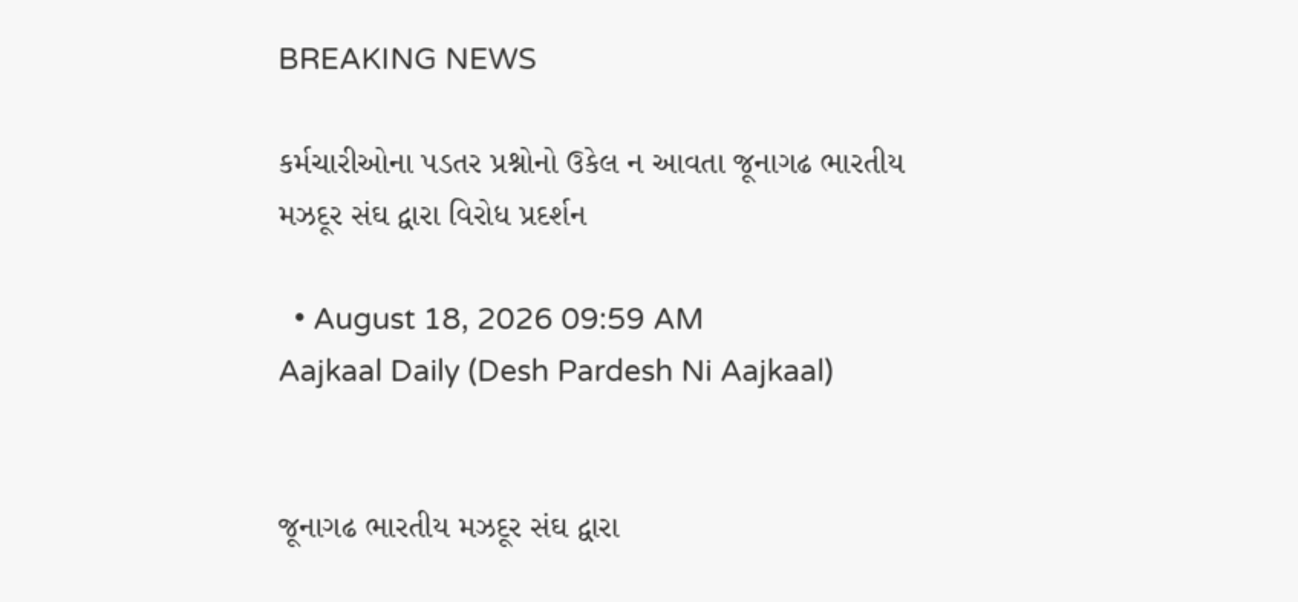BREAKING NEWS

કર્મચારીઓના પડતર પ્રશ્નોનો ઉકેલ ન આવતા જૂનાગઢ ભારતીય મઝદૂર સંઘ દ્વારા વિરોધ પ્રદર્શન

  • August 18, 2026 09:59 AM
Aajkaal Daily (Desh Pardesh Ni Aajkaal)


જૂનાગઢ ભારતીય મઝદૂર સંઘ દ્વારા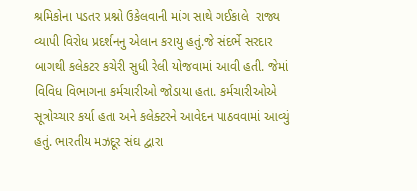શ્રમિકોના પડતર પ્રશ્નો ઉકેલવાની માંગ સાથે ગઈકાલે  રાજ્ય વ્યાપી વિરોધ પ્રદર્શનનુ એલાન કરાયુ હતું.જે સંદર્ભે સરદાર બાગથી કલેકટર કચેરી સુધી રેલી યોજવામાં આવી હતી. જેમાં વિવિધ વિભાગના કર્મચારીઓ જોડાયા હતા. કર્મચારીઓએ સૂત્રોચ્ચાર કર્યા હતા અને કલેક્ટરને આવેદન પાઠવવામાં આવ્યું હતું. ભારતીય મઝદૂર સંઘ દ્વારા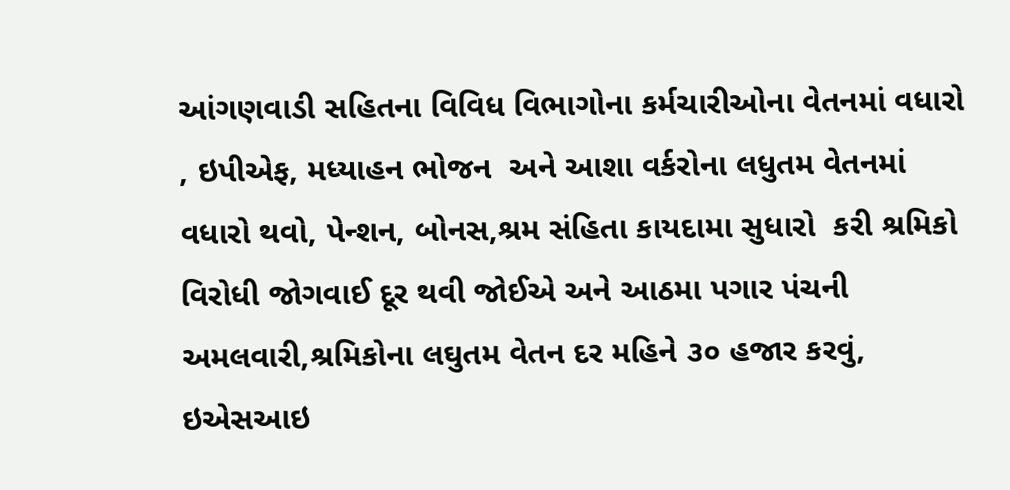આંગણવાડી સહિતના વિવિધ વિભાગોના કર્મચારીઓના વેતનમાં વધારો , ઇપીએફ, મધ્યાહન ભોજન  અને આશા વર્કરોના લધુતમ વેતનમાં વધારો થવો, પેન્શન, બોનસ,શ્રમ સંહિતા કાયદામા સુધારો  કરી શ્રમિકો વિરોધી જોગવાઈ દૂર થવી જોઈએ અને આઠમા પગાર પંચની અમલવારી,શ્રમિકોના લઘુતમ વેતન દર મહિને ૩૦ હજાર કરવું, ઇએસઆઇ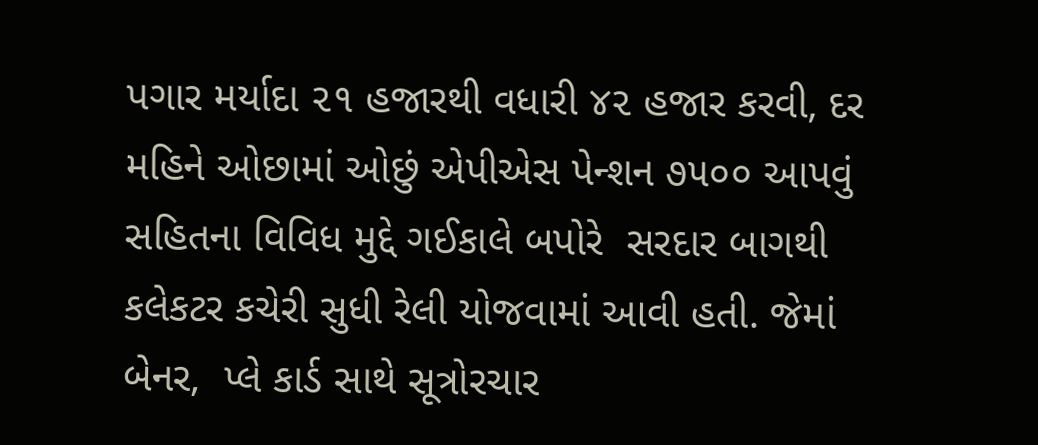પગાર મર્યાદા ૨૧ હજારથી વધારી ૪૨ હજાર કરવી, દર મહિને ઓછામાં ઓછું એપીએસ પેન્શન ૭૫૦૦ આપવું સહિતના વિવિધ મુદ્દે ગઈકાલે બપોરે  સરદાર બાગથી કલેકટર કચેરી સુધી રેલી યોજવામાં આવી હતી. જેમાં  બેનર,  પ્લે કાર્ડ સાથે સૂત્રોરચાર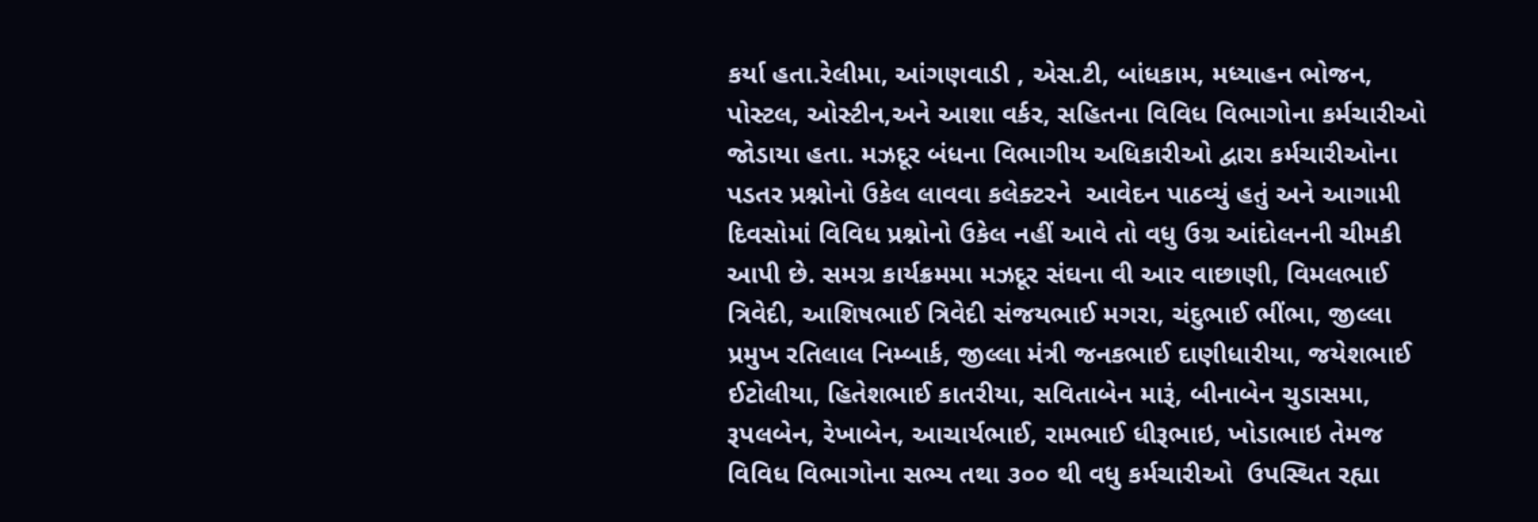કર્યા હતા.રેલીમા, આંગણવાડી , એસ.ટી, બાંધકામ, મધ્યાહન ભોજન, પોસ્ટલ, ઓસ્ટીન,અને આશા વર્કર, સહિતના વિવિધ વિભાગોના કર્મચારીઓ જોડાયા હતા. મઝદૂર બંધના વિભાગીય અધિકારીઓ દ્વારા કર્મચારીઓના પડતર પ્રશ્નોનો ઉકેલ લાવવા કલેક્ટરને  આવેદન પાઠવ્યું હતું અને આગામી દિવસોમાં વિવિધ પ્રશ્નોનો ઉકેલ નહીં આવે તો વધુ ઉગ્ર આંદોલનની ચીમકી આપી છે. સમગ્ર કાર્યક્રમમા મઝદૂર સંઘના વી આર વાછાણી, વિમલભાઈ ત્રિવેદી, આશિષભાઈ ત્રિવેદી સંજયભાઈ મગરા, ચંદુભાઈ ભીંભા, જીલ્લા પ્રમુખ રતિલાલ નિમ્બાર્ક, જીલ્લા મંત્રી જનકભાઈ દાણીધારીયા, જયેશભાઈ ઈટોલીયા, હિતેશભાઈ કાતરીયા, સવિતાબેન મારૂં, બીનાબેન ચુડાસમા, રૂપલબેન, રેખાબેન, આચાર્યભાઈ, રામભાઈ ધીરૂભાઇ, ખોડાભાઇ તેમજ વિવિધ વિભાગોના સભ્ય તથા ૩૦૦ થી વધુ કર્મચારીઓ  ઉપસ્થિત રહ્યા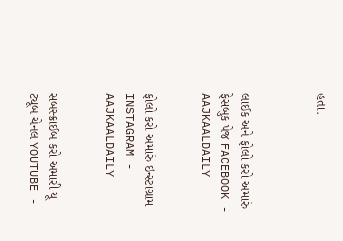હતા.



લાઈક અને ફોલો કરો અમારું ફેસબુક પેજ FACEBOOK - AAJKAALDAILY


ફોલો કરો અમારું ઇન્સ્ટાગ્રામ INSTAGRAM - AAJKAALDAILY


સબસ્ક્રાઈબ કરો અમારી યૂ ટ્યૂબ ચેનલ YOUTUBE -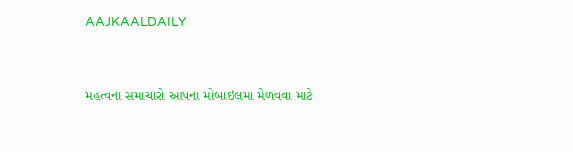AAJKAALDAILY


મહત્વના સમાચારો આપના મોબાઇલમા મેળવવા માટે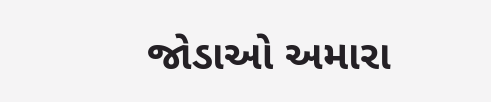જોડાઓ અમારા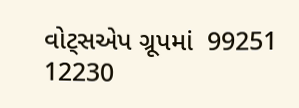વોટ્સએપ ગ્રૂપમાં  99251 12230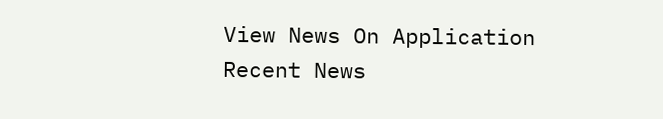View News On Application
Recent News